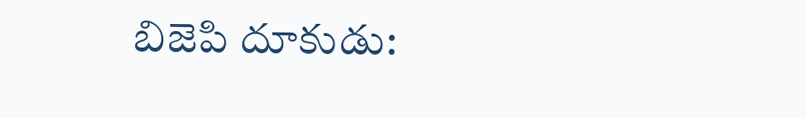బిజెపి దూకుడు: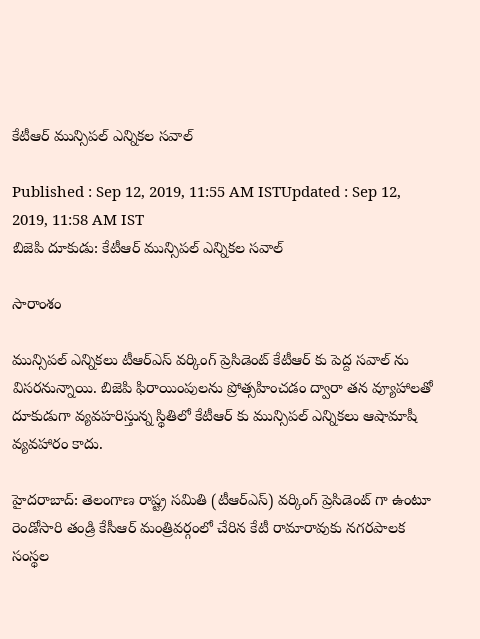కేటీఆర్ మున్సిపల్ ఎన్నికల సవాల్

Published : Sep 12, 2019, 11:55 AM ISTUpdated : Sep 12, 2019, 11:58 AM IST
బిజెపి దూకుడు: కేటీఆర్ మున్సిపల్ ఎన్నికల సవాల్

సారాంశం

మున్సిపల్ ఎన్నికలు టీఆర్ఎస్ వర్కింగ్ ప్రెసిడెంట్ కేటీఆర్ కు పెద్ద సవాల్ ను విసరనున్నాయి. బిజెపి ఫిరాయింపులను ప్రోత్సహించడం ద్వారా తన వ్యూహాలతో దూకుడుగా వ్యవహరిస్తున్న స్థితిలో కేటీఆర్ కు మున్సిపల్ ఎన్నికలు ఆషామాషీ వ్యవహారం కాదు.

హైదరాబాద్: తెలంగాణ రాష్ట్ర సమితి (టీఆర్ఎస్) వర్కింగ్ ప్రెసిడెంట్ గా ఉంటూ రెండోసారి తండ్రి కేసీఆర్ మంత్రివర్గంలో చేరిన కేటీ రామారావుకు నగరపాలక సంస్థల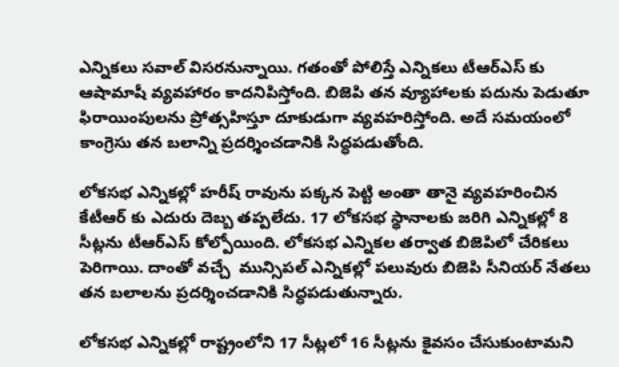ఎన్నికలు సవాల్ విసరనున్నాయి. గతంతో పోలిస్తే ఎన్నికలు టీఆర్ఎస్ కు ఆషామాషీ వ్యవహారం కాదనిపిస్తోంది. బిజెపి తన వ్యూహాలకు పదును పెడుతూ ఫిరాయింపులను ప్రోత్సహిస్తూ దూకుడుగా వ్యవహరిస్తోంది. అదే సమయంలో కాంగ్రెసు తన బలాన్ని ప్రదర్శించడానికి సిద్ధపడుతోంది.

లోకసభ ఎన్నికల్లో హరీష్ రావును పక్కన పెట్టి అంతా తానై వ్యవహరించిన కేటీఆర్ కు ఎదురు దెబ్బ తప్పలేదు. 17 లోకసభ స్థానాలకు జరిగి ఎన్నికల్లో 8 సీట్లను టీఆర్ఎస్ కోల్పోయింది. లోకసభ ఎన్నికల తర్వాత బిజెపిలో చేరికలు పెరిగాయి. దాంతో వచ్చే  మున్సిపల్ ఎన్నికల్లో పలువురు బిజెపి సీనియర్ నేతలు తన బలాలను ప్రదర్శించడానికి సిద్ధపడుతున్నారు.

లోకసభ ఎన్నికల్లో రాష్ట్రంలోని 17 సీట్లలో 16 సీట్లను కైవసం చేసుకుంటామని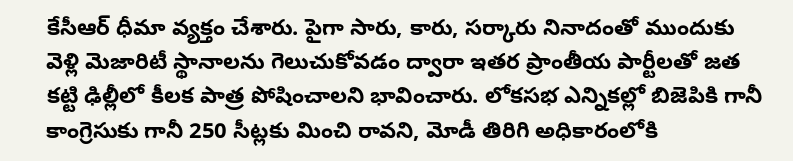కేసీఆర్ ధీమా వ్యక్తం చేశారు. పైగా సారు, కారు, సర్కారు నినాదంతో ముందుకు వెళ్లి మెజారిటీ స్థానాలను గెలుచుకోవడం ద్వారా ఇతర ప్రాంతీయ పార్టీలతో జత కట్టి ఢిల్లీలో కీలక పాత్ర పోషించాలని భావించారు. లోకసభ ఎన్నికల్లో బిజెపికి గానీ కాంగ్రెసుకు గానీ 250 సీట్లకు మించి రావని, మోడీ తిరిగి అధికారంలోకి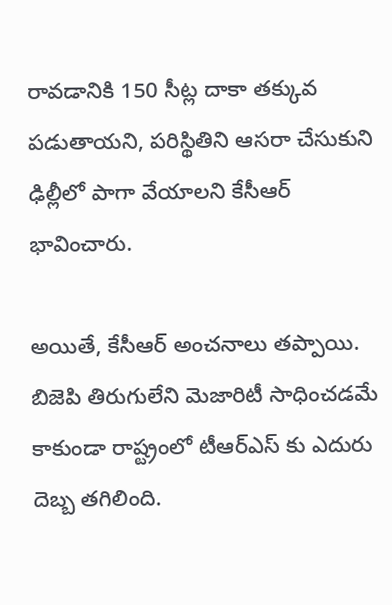రావడానికి 150 సీట్ల దాకా తక్కువ పడుతాయని, పరిస్థితిని ఆసరా చేసుకుని ఢిల్లీలో పాగా వేయాలని కేసీఆర్ భావించారు.

అయితే, కేసీఆర్ అంచనాలు తప్పాయి. బిజెపి తిరుగులేని మెజారిటీ సాధించడమే కాకుండా రాష్ట్రంలో టీఆర్ఎస్ కు ఎదురు దెబ్బ తగిలింది.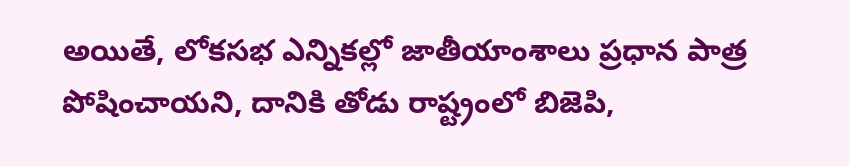అయితే, లోకసభ ఎన్నికల్లో జాతీయాంశాలు ప్రధాన పాత్ర పోషించాయని, దానికి తోడు రాష్ట్రంలో బిజెపి,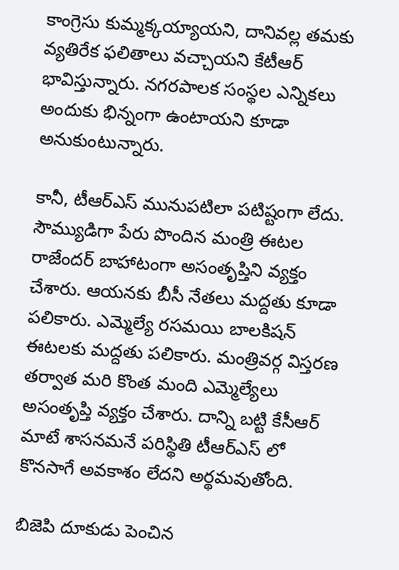కాంగ్రెసు కుమ్మక్కయ్యాయని, దానివల్ల తమకు వ్యతిరేక ఫలితాలు వచ్చాయని కేటీఆర్ భావిస్తున్నారు. నగరపాలక సంస్థల ఎన్నికలు అందుకు భిన్నంగా ఉంటాయని కూడా అనుకుంటున్నారు.

కానీ, టీఆర్ఎస్ మునుపటిలా పటిష్టంగా లేదు. సౌమ్యుడిగా పేరు పొందిన మంత్రి ఈటల రాజేందర్ బాహాటంగా అసంతృప్తిని వ్యక్తం చేశారు. ఆయనకు బీసీ నేతలు మద్దతు కూడా పలికారు. ఎమ్మెల్యే రసమయి బాలకిషన్ ఈటలకు మద్దతు పలికారు. మంత్రివర్గ విస్తరణ తర్వాత మరి కొంత మంది ఎమ్మెల్యేలు అసంతృప్తి వ్యక్తం చేశారు. దాన్ని బట్టి కేసీఆర్ మాటే శాసనమనే పరిస్థితి టీఆర్ఎస్ లో కొనసాగే అవకాశం లేదని అర్థమవుతోంది.

బిజెపి దూకుడు పెంచిన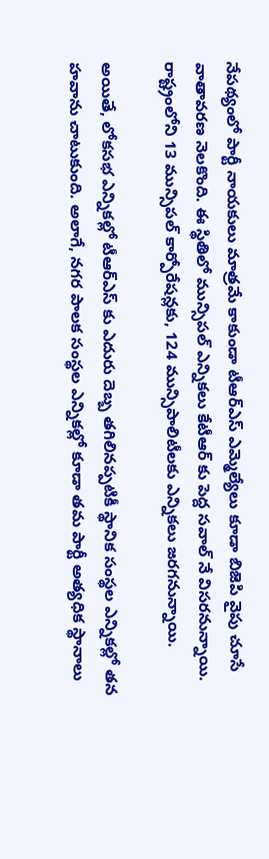నేపథ్యంలో పార్టీ నాయకులు మాత్రమే కాకుండా టీఆర్ఎస్ ఎమ్మెల్యేలు కూడా బిజెపి వైపు చూసే వాతావరణ నెలకొంది. ఈ స్థితిలో మున్సిపల్ ఎన్నికలు కేటీఆర్ కు పెద్ద సవాల్ నే విసరనున్నాయి. రాష్ట్రంలోని 13 మున్సిపల్ కార్పోరేషన్లకు, 124 మున్సిపాలిటీలకు ఎన్నికలు జరగనున్నాయి.

అయితే, లోకసభ ఎన్నికల్లో టీఆర్ఎస్ కు ఎదురు దెబ్బ తగిలినప్పటికీ స్థానిక సంస్థల ఎన్నికల్లో తన హవాను చాటుకుంది. అలాగే, నగర పాలక సంస్థల ఎన్నికల్లో కూడా తమ పార్టీ అత్యధిక స్థానాలు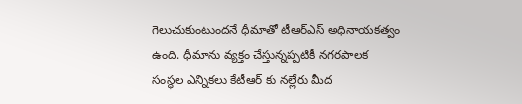గెలుచుకుంటుందనే ధీమాతో టీఆర్ఎస్ అధినాయకత్వం ఉంది. ధీమాను వ్యక్తం చేస్తున్నప్పటికీ నగరపాలక సంస్థల ఎన్నికలు కేటీఆర్ కు నల్లేరు మీద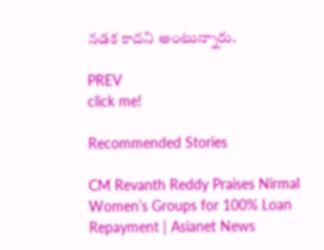నడక కాదని అంటున్నారు.

PREV
click me!

Recommended Stories

CM Revanth Reddy Praises Nirmal Women’s Groups for 100% Loan Repayment | Asianet News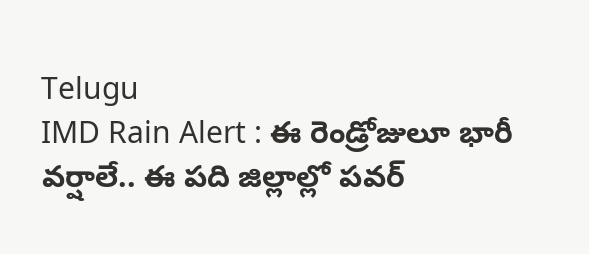Telugu
IMD Rain Alert : ఈ రెండ్రోజులూ భారీ వర్షాలే.. ఈ పది జిల్లాల్లో పవర్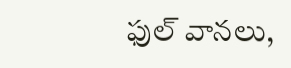ఫుల్ వానలు,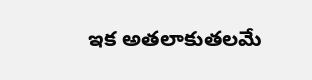ఇక అతలాకుతలమే